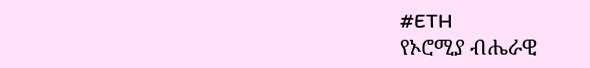#ETH
የኦሮሚያ ብሔራዊ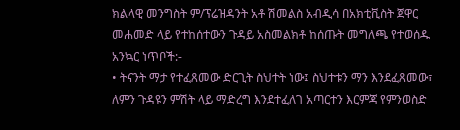ክልላዊ መንግስት ም/ፕሬዝዳንት አቶ ሽመልስ አብዲሳ በአክቲቪስት ጀዋር መሐመድ ላይ የተከሰተውን ጉዳይ አስመልክቶ ከሰጡት መግለጫ የተወሰዱ አንኳር ነጥቦች:-
• ትናንት ማታ የተፈጸመው ድርጊት ስህተት ነው፤ ስህተቱን ማን እንደፈጸመው፣ ለምን ጉዳዩን ምሽት ላይ ማድረግ እንደተፈለገ አጣርተን እርምጃ የምንወስድ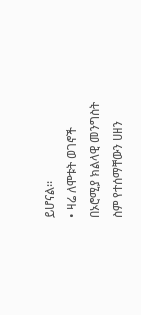ይሆናል፡፡
• ዛሬ ለሞቱት ወገኖች በኦሮሚያ ክልላዊ መንግስት ስም የተሰማቸውን ሀዘን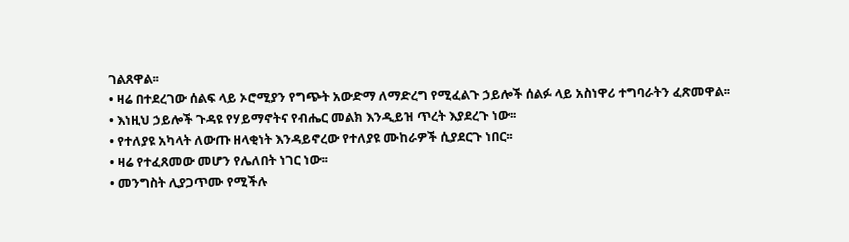ገልጸዋል፡፡
• ዛሬ በተደረገው ሰልፍ ላይ ኦሮሚያን የግጭት አውድማ ለማድረግ የሚፈልጉ ኃይሎች ሰልፉ ላይ አስነዋሪ ተግባራትን ፈጽመዋል፡፡
• እነዚህ ኃይሎች ጉዳዩ የሃይማኖትና የብሔር መልክ እንዲይዝ ጥረት እያደረጉ ነው፡፡
• የተለያዩ አካላት ለውጡ ዘላቂነት እንዳይኖረው የተለያዩ ሙከራዎች ሲያደርጉ ነበር፡፡
• ዛሬ የተፈጸመው መሆን የሌለበት ነገር ነው፡፡
• መንግስት ሊያጋጥሙ የሚችሉ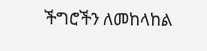ችግሮችን ለመከላከል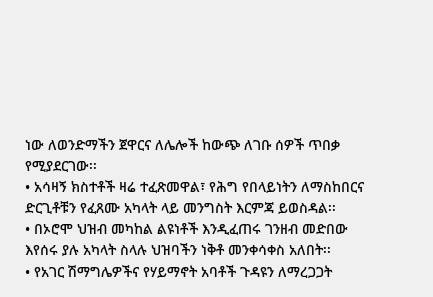ነው ለወንድማችን ጀዋርና ለሌሎች ከውጭ ለገቡ ሰዎች ጥበቃ የሚያደርገው፡፡
• አሳዛኝ ክስተቶች ዛሬ ተፈጽመዋል፣ የሕግ የበላይነትን ለማስከበርና ድርጊቶቹን የፈጸሙ አካላት ላይ መንግስት እርምጃ ይወስዳል፡፡
• በኦሮሞ ህዝብ መካከል ልዩነቶች እንዲፈጠሩ ገንዘብ መድበው እየሰሩ ያሉ አካላት ስላሉ ህዝባችን ነቅቶ መንቀሳቀስ አለበት፡፡
• የአገር ሽማግሌዎችና የሃይማኖት አባቶች ጉዳዩን ለማረጋጋት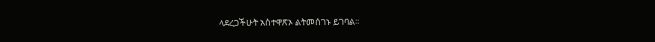ላደረጋችሁት አስተዋጽኦ ልትመሰገኑ ይገባል፡፡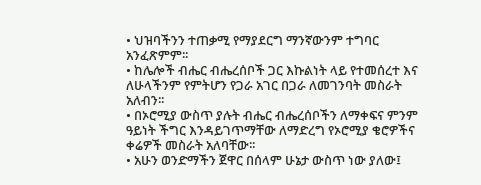• ህዝባችንን ተጠቃሚ የማያደርግ ማንኛውንም ተግባር አንፈጽምም፡፡
• ከሌሎች ብሔር ብሔረሰቦች ጋር እኩልነት ላይ የተመሰረተ እና ለሁላችንም የምትሆን የጋራ አገር በጋራ ለመገንባት መስራት አለብን፡፡
• በኦሮሚያ ውስጥ ያሉት ብሔር ብሔረሰቦችን ለማቀፍና ምንም ዓይነት ችግር እንዳይገጥማቸው ለማድረግ የኦሮሚያ ቄሮዎችና ቀሬዎች መስራት አለባቸው፡፡
• አሁን ወንድማችን ጀዋር በሰላም ሁኔታ ውስጥ ነው ያለው፤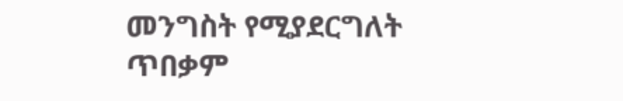መንግስት የሚያደርግለት ጥበቃም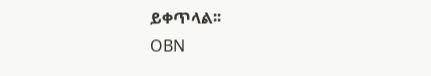ይቀጥላል፡፡
OBN